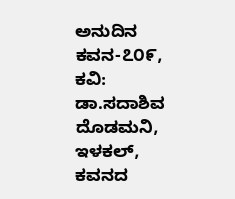ಅನುದಿನ ಕವನ-೭೦೯, ಕವಿ: ಡಾ.ಸದಾಶಿವ ದೊಡಮನಿ, ಇಳಕಲ್, ಕವನದ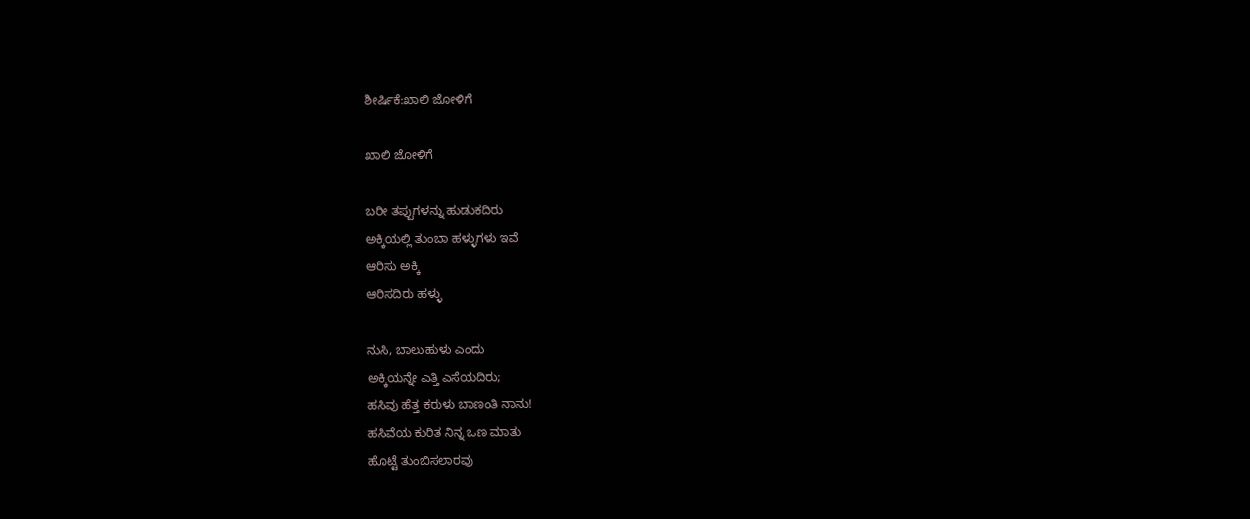ಶೀರ್ಷಿಕೆ:ಖಾಲಿ ಜೋಳಿಗೆ

ಖಾಲಿ ಜೋಳಿಗೆ

ಬರೀ ತಪ್ಪುಗಳನ್ನು ಹುಡುಕದಿರು
ಅಕ್ಕಿಯಲ್ಲಿ ತುಂಬಾ ಹಳ್ಳುಗಳು ಇವೆ
ಆರಿಸು ಅಕ್ಕಿ
ಆರಿಸದಿರು ಹಳ್ಳು

ನುಸಿ, ಬಾಲುಹುಳು ಎಂದು
ಅಕ್ಕಿಯನ್ನೇ ಎತ್ತಿ ಎಸೆಯದಿರು;
ಹಸಿವು ಹೆತ್ತ ಕರುಳು ಬಾಣಂತಿ ನಾನು!
ಹಸಿವೆಯ ಕುರಿತ ನಿನ್ನ ಒಣ ಮಾತು
ಹೊಟ್ಟೆ ತುಂಬಿಸಲಾರವು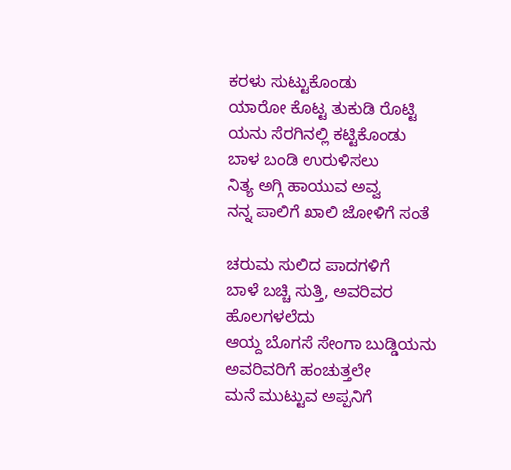ಕರಳು ಸುಟ್ಟುಕೊಂಡು
ಯಾರೋ ಕೊಟ್ಟ ತುಕುಡಿ ರೊಟ್ಟಿ
ಯನು ಸೆರಗಿನಲ್ಲಿ ಕಟ್ಟಿಕೊಂಡು
ಬಾಳ ಬಂಡಿ ಉರುಳಿಸಲು
ನಿತ್ಯ ಅಗ್ಗಿ ಹಾಯುವ ಅವ್ವ
ನನ್ನ ಪಾಲಿಗೆ ಖಾಲಿ ಜೋಳಿಗೆ ಸಂತೆ

ಚರುಮ ಸುಲಿದ ಪಾದಗಳಿಗೆ
ಬಾಳೆ ಬಚ್ಚಿ ಸುತ್ತಿ, ಅವರಿವರ ಹೊಲಗಳಲೆದು
ಆಯ್ದ ಬೊಗಸೆ ಸೇಂಗಾ ಬುಡ್ಡಿಯನು
ಅವರಿವರಿಗೆ ಹಂಚುತ್ತಲೇ
ಮನೆ ಮುಟ್ಟುವ ಅಪ್ಪನಿಗೆ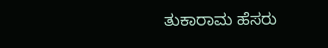ತುಕಾರಾಮ ಹೆಸರು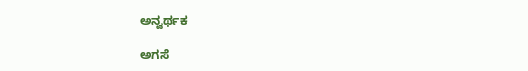ಅನ್ವರ್ಥಕ

ಅಗಸೆ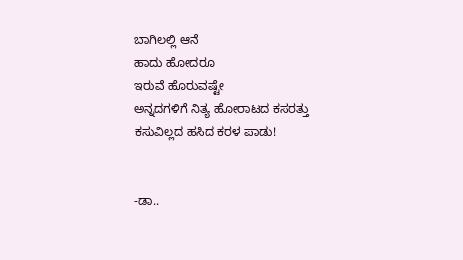ಬಾಗಿಲಲ್ಲಿ ಆನೆ
ಹಾದು ಹೋದರೂ
ಇರುವೆ ಹೊರುವಷ್ಟೇ
ಅನ್ನದಗಳಿಗೆ ನಿತ್ಯ ಹೋರಾಟದ ಕಸರತ್ತು
ಕಸುವಿಲ್ಲದ ಹಸಿದ ಕರಳ ಪಾಡು!


-ಡಾ..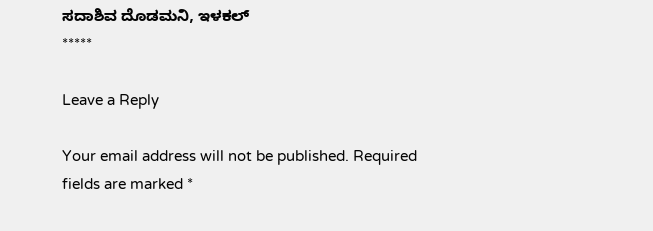ಸದಾಶಿವ ದೊಡಮನಿ, ಇಳಕಲ್
*****

Leave a Reply

Your email address will not be published. Required fields are marked *